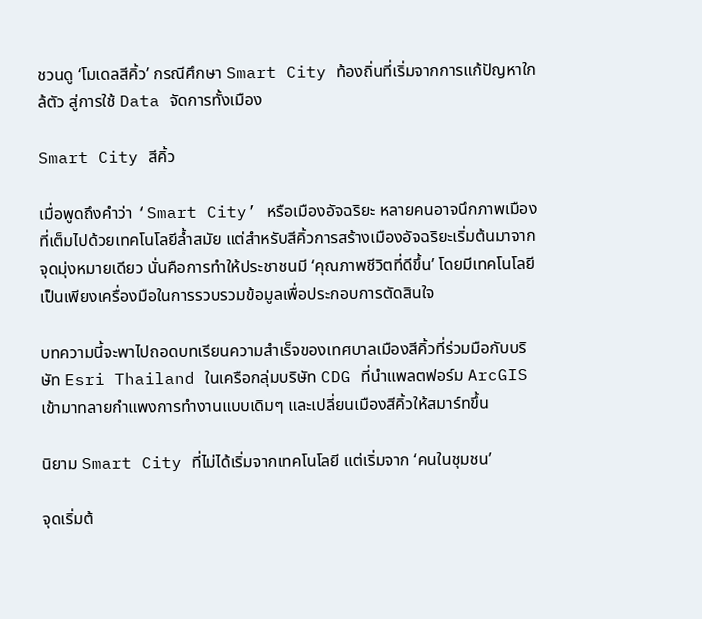ชวนดู ‘โมเดลสีคิ้ว’ กรณีศึกษา Smart City ท้องถิ่นที่เริ่มจากการแก้ปัญหาใกล้ตัว สู่การใช้ Data จัดการทั้งเมือง

Smart City สีคิ้ว

เมื่อพูดถึงคำว่า ‘Smart City’ หรือเมืองอัจฉริยะ หลายคนอาจนึกภาพเมืองที่เต็มไปด้วยเทคโนโลยีล้ำสมัย แต่สำหรับสีคิ้วการสร้างเมืองอัจฉริยะเริ่มต้นมาจากจุดมุ่งหมายเดียว นั่นคือการทำให้ประชาชนมี ‘คุณภาพชีวิตที่ดีขึ้น’ โดยมีเทคโนโลยีเป็นเพียงเครื่องมือในการรวบรวมข้อมูลเพื่อประกอบการตัดสินใจ

บทความนี้จะพาไปถอดบทเรียนความสำเร็จของเทศบาลเมืองสีคิ้วที่ร่วมมือกับบริษัท Esri Thailand ในเครือกลุ่มบริษัท CDG ที่นำแพลตฟอร์ม ArcGIS เข้ามาทลายกำแพงการทำงานแบบเดิมๆ และเปลี่ยนเมืองสีคิ้วให้สมาร์ทขึ้น

นิยาม Smart City ที่ไม่ได้เริ่มจากเทคโนโลยี แต่เริ่มจาก ‘คนในชุมชน’

จุดเริ่มต้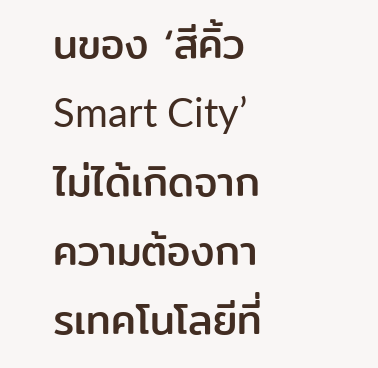นของ ‘สีคิ้ว Smart City’ ไม่ได้เกิดจากความต้องการเทคโนโลยีที่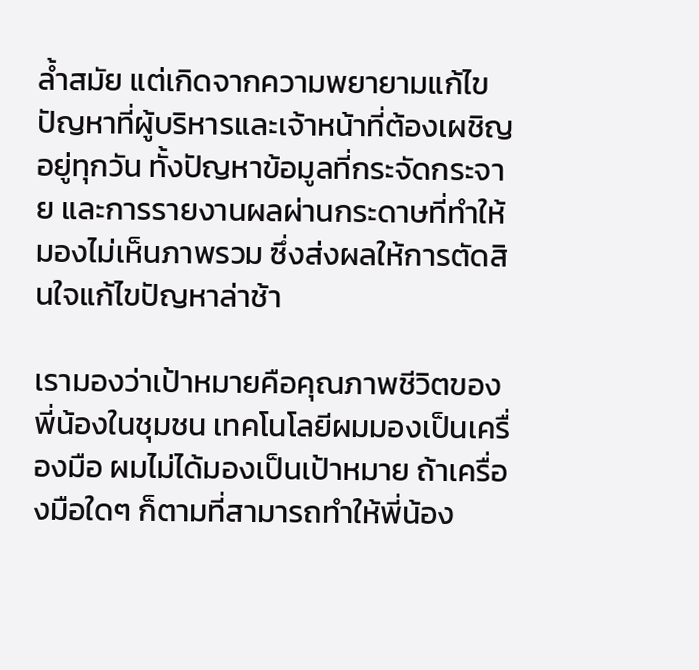ล้ำสมัย แต่เกิดจากความพยายามแก้ไขปัญหาที่ผู้บริหารและเจ้าหน้าที่ต้องเผชิญอยู่ทุกวัน ทั้งปัญหาข้อมูลที่กระจัดกระจาย และการรายงานผลผ่านกระดาษที่ทำให้มองไม่เห็นภาพรวม ซึ่งส่งผลให้การตัดสินใจแก้ไขปัญหาล่าช้า

เรามองว่าเป้าหมายคือคุณภาพชีวิตของพี่น้องในชุมชน เทคโนโลยีผมมองเป็นเครื่องมือ ผมไม่ได้มองเป็นเป้าหมาย ถ้าเครื่องมือใดๆ ก็ตามที่สามารถทำให้พี่น้อง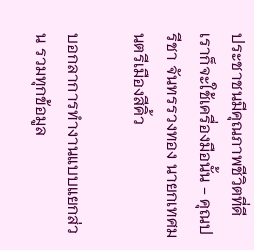ประชาชนมีคุณภาพชีวิตที่ดี เราก็จะใช้เครื่องมือนั้น - คุณปรีชา จันทรรวงทอง นายกเทศมนตรีเมืองสีคิ้ว

บอกลาการทำงานแบบแยกส่วน รวมทุกข้อมูล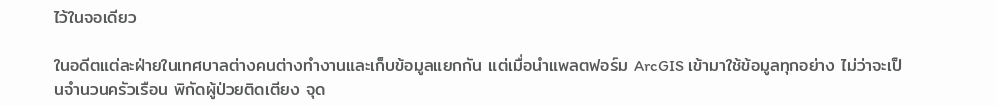ไว้ในจอเดียว

ในอดีตแต่ละฝ่ายในเทศบาลต่างคนต่างทำงานและเก็บข้อมูลแยกกัน แต่เมื่อนำแพลตฟอร์ม ArcGIS เข้ามาใช้ข้อมูลทุกอย่าง ไม่ว่าจะเป็นจำนวนครัวเรือน พิกัดผู้ป่วยติดเตียง จุด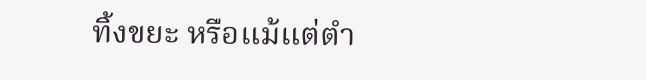ทิ้งขยะ หรือแม้แต่ตำ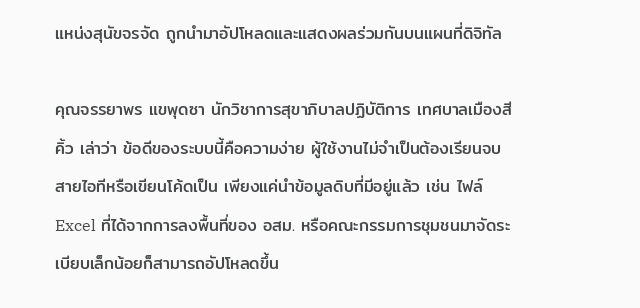แหน่งสุนัขจรจัด ถูกนำมาอัปโหลดและแสดงผลร่วมกันบนแผนที่ดิจิทัล

คุณจรรยาพร แขพุดซา นักวิชาการสุขาภิบาลปฏิบัติการ เทศบาลเมืองสีคิ้ว เล่าว่า ข้อดีของระบบนี้คือความง่าย ผู้ใช้งานไม่จำเป็นต้องเรียนจบสายไอทีหรือเขียนโค้ดเป็น เพียงแค่นำข้อมูลดิบที่มีอยู่แล้ว เช่น ไฟล์ Excel ที่ได้จากการลงพื้นที่ของ อสม. หรือคณะกรรมการชุมชนมาจัดระเบียบเล็กน้อยก็สามารถอัปโหลดขึ้น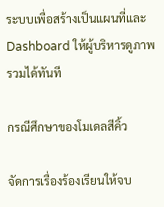ระบบเพื่อสร้างเป็นแผนที่และ Dashboard ให้ผู้บริหารดูภาพรวมได้ทันที

กรณีศึกษาของโมเดลสีคิ้ว

จัดการเรื่องร้องเรียนให้จบ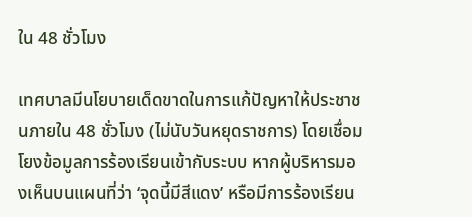ใน 48 ชั่วโมง

เทศบาลมีนโยบายเด็ดขาดในการแก้ปัญหาให้ประชาชนภายใน 48 ชั่วโมง (ไม่นับวันหยุดราชการ) โดยเชื่อมโยงข้อมูลการร้องเรียนเข้ากับระบบ หากผู้บริหารมองเห็นบนแผนที่ว่า ‘จุดนี้มีสีแดง’ หรือมีการร้องเรียน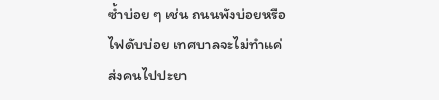ซ้ำบ่อย ๆ เช่น ถนนพังบ่อยหรือไฟดับบ่อย เทศบาลจะไม่ทำแค่ส่งคนไปปะยา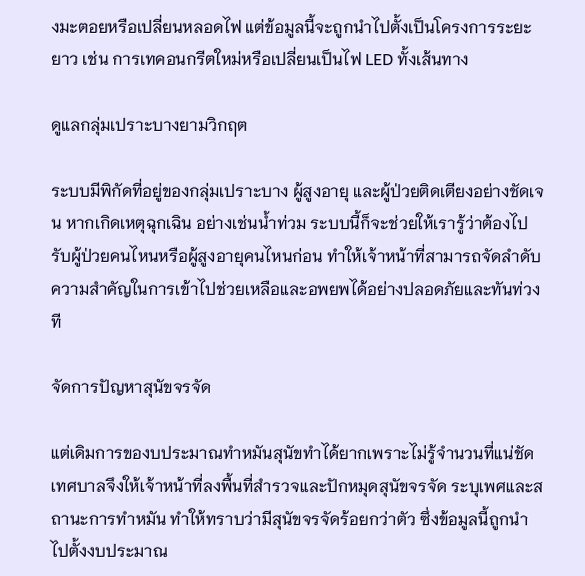งมะตอยหรือเปลี่ยนหลอดไฟ แต่ข้อมูลนี้จะถูกนำไปตั้งเป็นโครงการระยะยาว เช่น การเทคอนกรีตใหม่หรือเปลี่ยนเป็นไฟ LED ทั้งเส้นทาง

ดูแลกลุ่มเปราะบางยามวิกฤต

ระบบมีพิกัดที่อยู่ของกลุ่มเปราะบาง ผู้สูงอายุ และผู้ป่วยติดเตียงอย่างชัดเจน หากเกิดเหตุฉุกเฉิน อย่างเช่นน้ำท่วม ระบบนี้ก็จะช่วยให้เรารู้ว่าต้องไปรับผู้ป่วยคนไหนหรือผู้สูงอายุคนไหนก่อน ทำให้เจ้าหน้าที่สามารถจัดลำดับความสำคัญในการเข้าไปช่วยเหลือและอพยพได้อย่างปลอดภัยและทันท่วงที

จัดการปัญหาสุนัขจรจัด

แต่เดิมการของบประมาณทำหมันสุนัขทำได้ยากเพราะไม่รู้จำนวนที่แน่ชัด เทศบาลจึงให้เจ้าหน้าที่ลงพื้นที่สำรวจและปักหมุดสุนัขจรจัด ระบุเพศและสถานะการทำหมัน ทำให้ทราบว่ามีสุนัขจรจัดร้อยกว่าตัว ซึ่งข้อมูลนี้ถูกนำไปตั้งงบประมาณ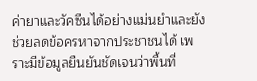ค่ายาและวัคซีนได้อย่างแม่นยำและยังช่วยลดข้อครหาจากประชาชนได้ เพราะมีข้อมูลยืนยันชัดเจนว่าพื้นที่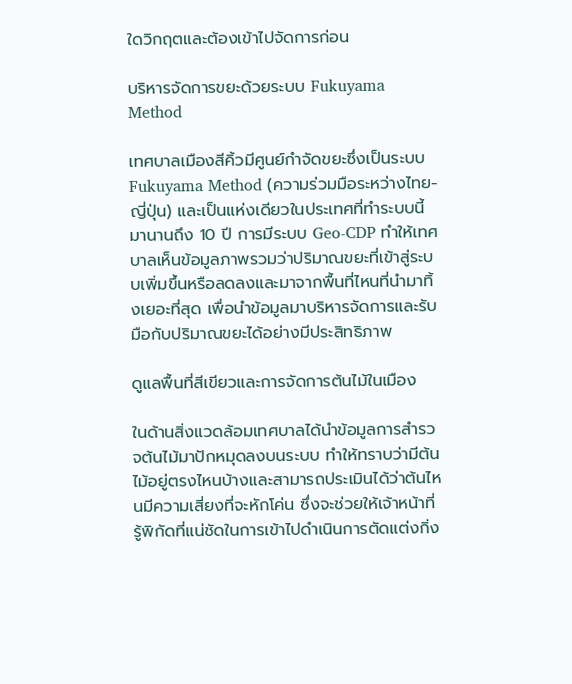ใดวิกฤตและต้องเข้าไปจัดการก่อน

บริหารจัดการขยะด้วยระบบ Fukuyama Method

เทศบาลเมืองสีคิ้วมีศูนย์กำจัดขยะซึ่งเป็นระบบ Fukuyama Method (ความร่วมมือระหว่างไทย-ญี่ปุ่น) และเป็นแห่งเดียวในประเทศที่ทำระบบนี้มานานถึง 10 ปี การมีระบบ Geo-CDP ทำให้เทศบาลเห็นข้อมูลภาพรวมว่าปริมาณขยะที่เข้าสู่ระบบเพิ่มขึ้นหรือลดลงและมาจากพื้นที่ไหนที่นำมาทิ้งเยอะที่สุด เพื่อนำข้อมูลมาบริหารจัดการและรับมือกับปริมาณขยะได้อย่างมีประสิทธิภาพ

ดูแลพื้นที่สีเขียวและการจัดการต้นไม้ในเมือง

ในด้านสิ่งแวดล้อมเทศบาลได้นำข้อมูลการสำรวจต้นไม้มาปักหมุดลงบนระบบ ทำให้ทราบว่ามีต้นไม้อยู่ตรงไหนบ้างและสามารถประเมินได้ว่าต้นไหนมีความเสี่ยงที่จะหักโค่น ซึ่งจะช่วยให้เจ้าหน้าที่รู้พิกัดที่แน่ชัดในการเข้าไปดำเนินการตัดแต่งกิ่ง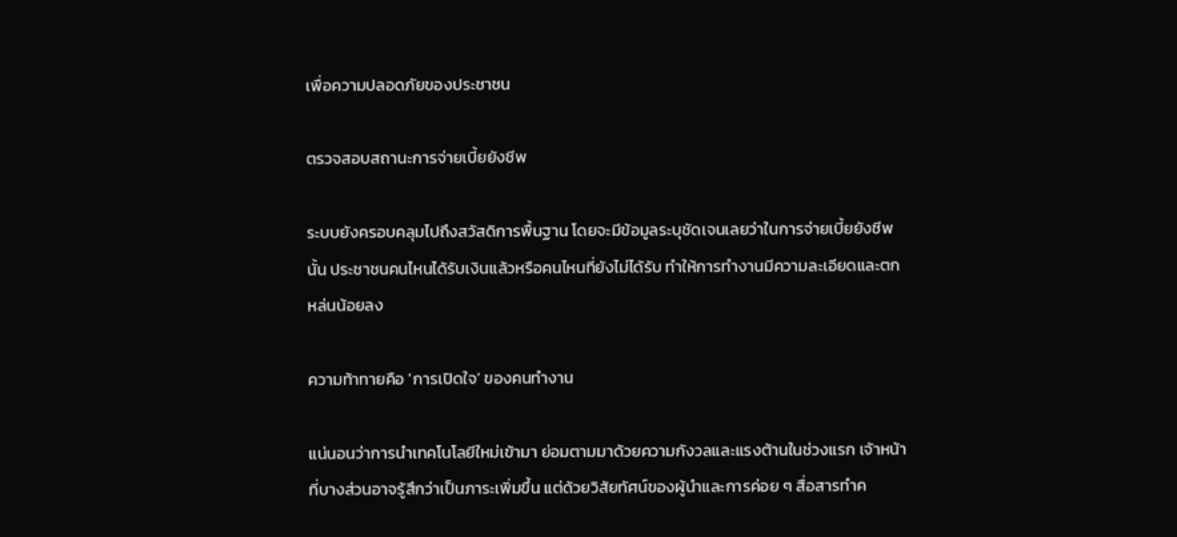เพื่อความปลอดภัยของประชาชน

ตรวจสอบสถานะการจ่ายเบี้ยยังชีพ

ระบบยังครอบคลุมไปถึงสวัสดิการพื้นฐาน โดยจะมีข้อมูลระบุชัดเจนเลยว่าในการจ่ายเบี้ยยังชีพนั้น ประชาชนคนไหนได้รับเงินแล้วหรือคนไหนที่ยังไม่ได้รับ ทำให้การทำงานมีความละเอียดและตกหล่นน้อยลง

ความท้าทายคือ ‘การเปิดใจ’ ของคนทำงาน

แน่นอนว่าการนำเทคโนโลยีใหม่เข้ามา ย่อมตามมาด้วยความกังวลและแรงต้านในช่วงแรก เจ้าหน้าที่บางส่วนอาจรู้สึกว่าเป็นภาระเพิ่มขึ้น แต่ด้วยวิสัยทัศน์ของผู้นำและการค่อย ๆ สื่อสารทำค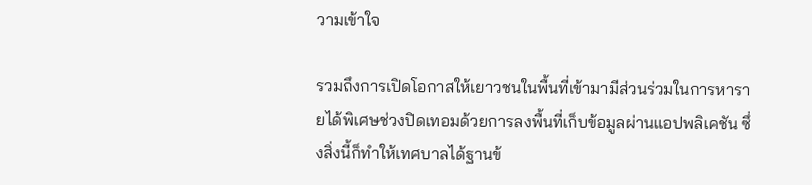วามเข้าใจ

รวมถึงการเปิดโอกาสให้เยาวชนในพื้นที่เข้ามามีส่วนร่วมในการหารายได้พิเศษช่วงปิดเทอมด้วยการลงพื้นที่เก็บข้อมูลผ่านแอปพลิเคชัน ซึ่งสิ่งนี้ก็ทำให้เทศบาลได้ฐานข้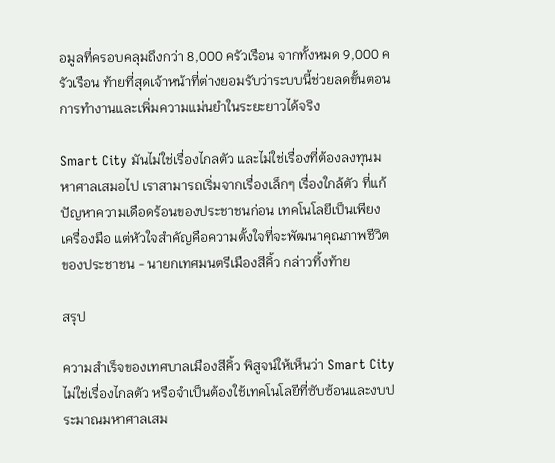อมูลที่ครอบคลุมถึงกว่า 8,000 ครัวเรือน จากทั้งหมด 9,000 ครัวเรือน ท้ายที่สุดเจ้าหน้าที่ต่างยอมรับว่าระบบนี้ช่วยลดขั้นตอนการทำงานและเพิ่มความแม่นยำในระยะยาวได้จริง

Smart City มันไม่ใช่เรื่องไกลตัว และไม่ใช่เรื่องที่ต้องลงทุนมหาศาลเสมอไป เราสามารถเริ่มจากเรื่องเล็กๆ เรื่องใกล้ตัว ที่แก้ปัญหาความเดือดร้อนของประชาชนก่อน เทคโนโลยีเป็นเพียงเครื่องมือ แต่หัวใจสำคัญคือความตั้งใจที่จะพัฒนาคุณภาพชีวิตของประชาชน - นายกเทศมนตรีเมืองสีคิ้ว กล่าวทิ้งท้าย

สรุป

ความสำเร็จของเทศบาลเมืองสีคิ้ว พิสูจน์ให้เห็นว่า Smart City ไม่ใช่เรื่องไกลตัว หรือจำเป็นต้องใช้เทคโนโลยีที่ซับซ้อนและงบประมาณมหาศาลเสม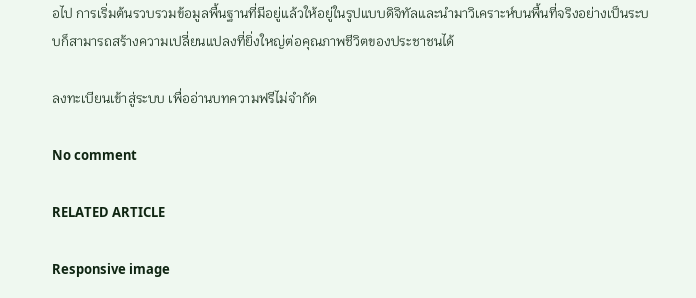อไป การเริ่มต้นรวบรวมข้อมูลพื้นฐานที่มีอยู่แล้วให้อยู่ในรูปแบบดิจิทัลและนำมาวิเคราะห์บนพื้นที่จริงอย่างเป็นระบบก็สามารถสร้างความเปลี่ยนแปลงที่ยิ่งใหญ่ต่อคุณภาพชีวิตของประชาชนได้

ลงทะเบียนเข้าสู่ระบบ เพื่ออ่านบทความฟรีไม่จำกัด

No comment

RELATED ARTICLE

Responsive image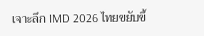เจาะลึก IMD 2026 ไทยขยับขึ้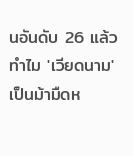นอันดับ 26 แล้วทำไม 'เวียดนาม' เป็นม้ามืดห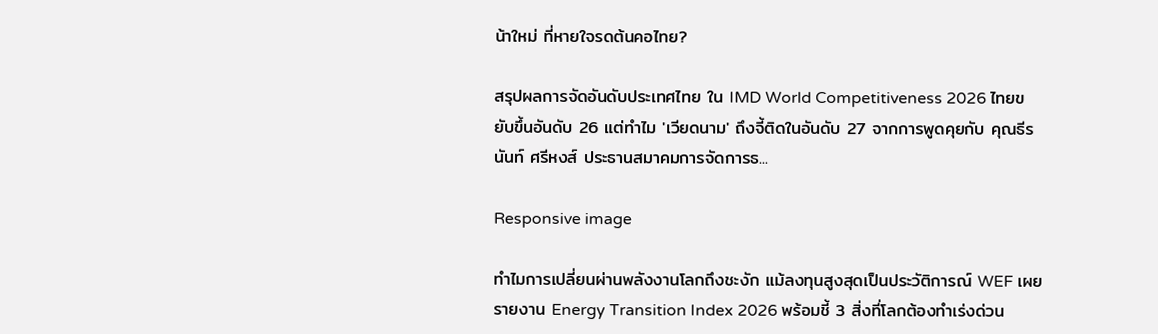น้าใหม่ ที่หายใจรดต้นคอไทย?

สรุปผลการจัดอันดับประเทศไทย ใน IMD World Competitiveness 2026 ไทยขยับขึ้นอันดับ 26 แต่ทำไม 'เวียดนาม' ถึงจี้ติดในอันดับ 27 จากการพูดคุยกับ คุณธีรนันท์ ศรีหงส์ ประธานสมาคมการจัดการธ...

Responsive image

ทำไมการเปลี่ยนผ่านพลังงานโลกถึงชะงัก แม้ลงทุนสูงสุดเป็นประวัติการณ์ WEF เผยรายงาน Energy Transition Index 2026 พร้อมชี้ 3 สิ่งที่โลกต้องทำเร่งด่วน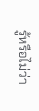รู้หรือไม่ว่า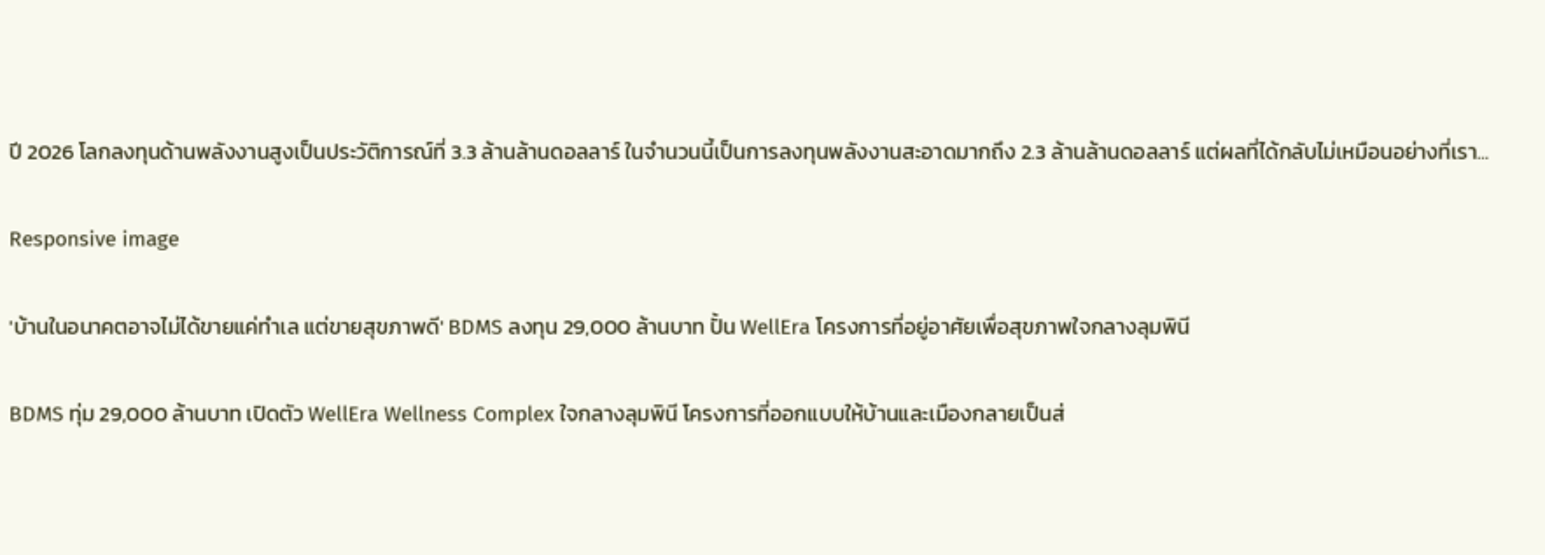ปี 2026 โลกลงทุนด้านพลังงานสูงเป็นประวัติการณ์ที่ 3.3 ล้านล้านดอลลาร์ ในจำนวนนี้เป็นการลงทุนพลังงานสะอาดมากถึง 2.3 ล้านล้านดอลลาร์ แต่ผลที่ได้กลับไม่เหมือนอย่างที่เรา...

Responsive image

'บ้านในอนาคตอาจไม่ได้ขายแค่ทำเล แต่ขายสุขภาพดี' BDMS ลงทุน 29,000 ล้านบาท ปั้น WellEra โครงการที่อยู่อาศัยเพื่อสุขภาพใจกลางลุมพินี

BDMS ทุ่ม 29,000 ล้านบาท เปิดตัว WellEra Wellness Complex ใจกลางลุมพินี โครงการที่ออกแบบให้บ้านและเมืองกลายเป็นส่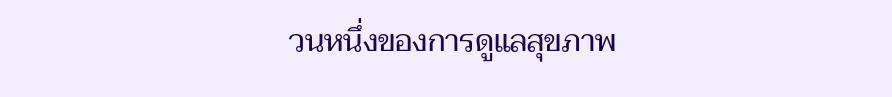วนหนึ่งของการดูแลสุขภาพ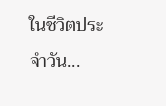ในชีวิตประจำวัน...